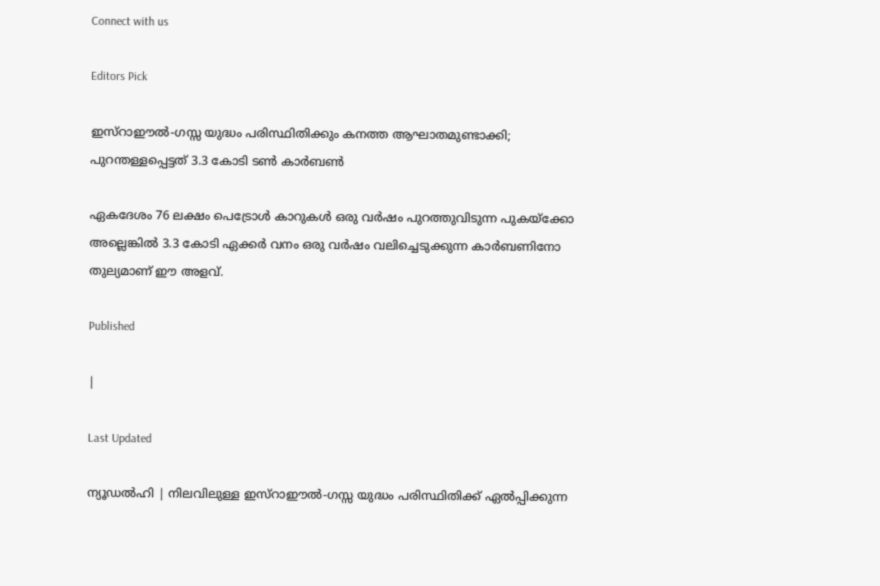Connect with us

Editors Pick

ഇസ്റാഈൽ-ഗസ്സ യുദ്ധം പരിസ്ഥിതിക്കും കനത്ത ആഘാതമുണ്ടാക്കി; പുറന്തള്ളപ്പെട്ടത് 3.3 കോടി ടൺ കാർബൺ

ഏകദേശം 76 ലക്ഷം പെട്രോൾ കാറുകൾ ഒരു വർഷം പുറത്തുവിടുന്ന പുകയ്ക്കോ അല്ലെങ്കിൽ 3.3 കോടി ഏക്കർ വനം ഒരു വർഷം വലിച്ചെടുക്കുന്ന കാർബണിനോ തുല്യമാണ് ഈ അളവ്.

Published

|

Last Updated

ന്യൂഡൽഹി | നിലവിലുള്ള ഇസ്റാഈൽ-ഗസ്സ യുദ്ധം പരിസ്ഥിതിക്ക് ഏൽപ്പിക്കുന്ന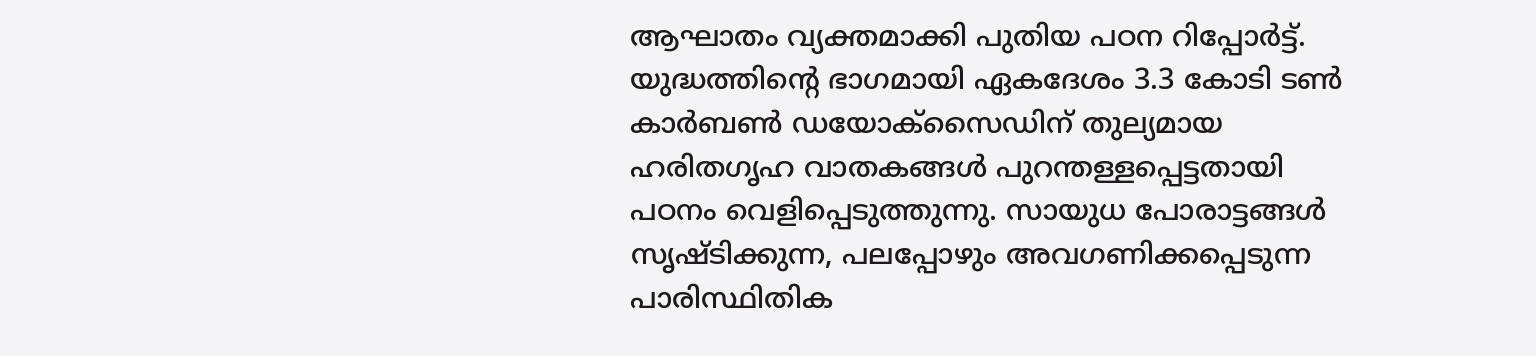ആഘാതം വ്യക്തമാക്കി പുതിയ പഠന റിപ്പോർട്ട്. യുദ്ധത്തിന്റെ ഭാഗമായി ഏകദേശം 3.3 കോടി ടൺ കാർബൺ ഡയോക്സൈഡിന് തുല്യമായ ഹരിതഗൃഹ വാതകങ്ങൾ പുറന്തള്ളപ്പെട്ടതായി പഠനം വെളിപ്പെടുത്തുന്നു. സായുധ പോരാട്ടങ്ങൾ സൃഷ്ടിക്കുന്ന, പലപ്പോഴും അവഗണിക്കപ്പെടുന്ന പാരിസ്ഥിതിക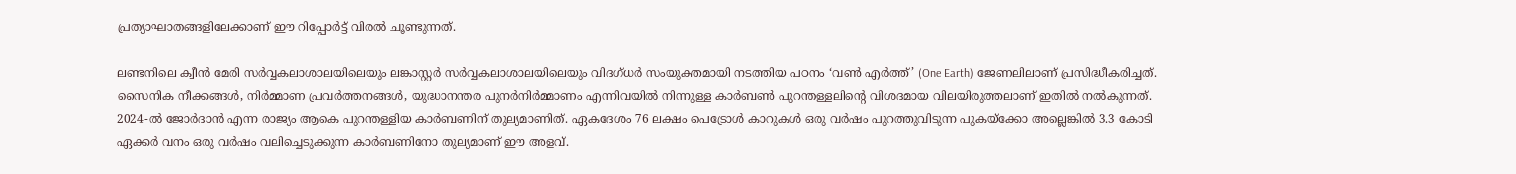പ്രത്യാഘാതങ്ങളിലേക്കാണ് ഈ റിപ്പോർട്ട് വിരൽ ചൂണ്ടുന്നത്.

ലണ്ടനിലെ ക്വീൻ മേരി സർവ്വകലാശാലയിലെയും ലങ്കാസ്റ്റർ സർവ്വകലാശാലയിലെയും വിദഗ്ധർ സംയുക്തമായി നടത്തിയ പഠനം ‘വൺ എർത്ത്’ (One Earth) ജേണലിലാണ് പ്രസിദ്ധീകരിച്ചത്. സൈനിക നീക്കങ്ങൾ, നിർമ്മാണ പ്രവർത്തനങ്ങൾ, യുദ്ധാനന്തര പുനർനിർമ്മാണം എന്നിവയിൽ നിന്നുള്ള കാർബൺ പുറന്തള്ളലിന്റെ വിശദമായ വിലയിരുത്തലാണ് ഇതിൽ നൽകുന്നത്. 2024-ൽ ജോർദാൻ എന്ന രാജ്യം ആകെ പുറന്തള്ളിയ കാർബണിന് തുല്യമാണിത്. ഏകദേശം 76 ലക്ഷം പെട്രോൾ കാറുകൾ ഒരു വർഷം പുറത്തുവിടുന്ന പുകയ്ക്കോ അല്ലെങ്കിൽ 3.3 കോടി ഏക്കർ വനം ഒരു വർഷം വലിച്ചെടുക്കുന്ന കാർബണിനോ തുല്യമാണ് ഈ അളവ്.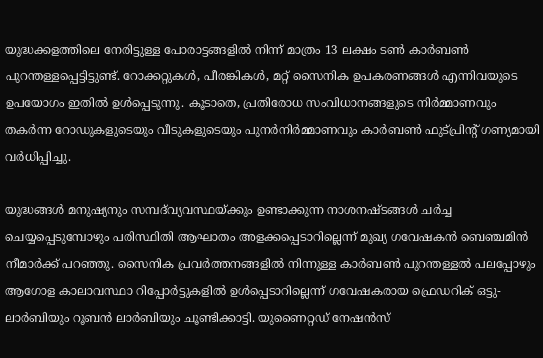യുദ്ധക്കളത്തിലെ നേരിട്ടുള്ള പോരാട്ടങ്ങളിൽ നിന്ന് മാത്രം 13 ലക്ഷം ടൺ കാർബൺ പുറന്തള്ളപ്പെട്ടിട്ടുണ്ട്. റോക്കറ്റുകൾ, പീരങ്കികൾ, മറ്റ് സൈനിക ഉപകരണങ്ങൾ എന്നിവയുടെ ഉപയോഗം ഇതിൽ ഉൾപ്പെടുന്നു. കൂടാതെ, പ്രതിരോധ സംവിധാനങ്ങളുടെ നിർമ്മാണവും തകർന്ന റോഡുകളുടെയും വീടുകളുടെയും പുനർനിർമ്മാണവും കാർബൺ ഫുട്പ്രിന്റ് ഗണ്യമായി വർധിപ്പിച്ചു.

യുദ്ധങ്ങൾ മനുഷ്യനും സമ്പദ്‌വ്യവസ്ഥയ്ക്കും ഉണ്ടാക്കുന്ന നാശനഷ്ടങ്ങൾ ചർച്ച ചെയ്യപ്പെടുമ്പോഴും പരിസ്ഥിതി ആഘാതം അളക്കപ്പെടാറില്ലെന്ന് മുഖ്യ ഗവേഷകൻ ബെഞ്ചമിൻ നീമാർക്ക് പറഞ്ഞു. സൈനിക പ്രവർത്തനങ്ങളിൽ നിന്നുള്ള കാർബൺ പുറന്തള്ളൽ പലപ്പോഴും ആഗോള കാലാവസ്ഥാ റിപ്പോർട്ടുകളിൽ ഉൾപ്പെടാറില്ലെന്ന് ഗവേഷകരായ ഫ്രെഡറിക് ഒട്ടു-ലാർബിയും റൂബൻ ലാർബിയും ചൂണ്ടിക്കാട്ടി. യുണൈറ്റഡ് നേഷൻസ്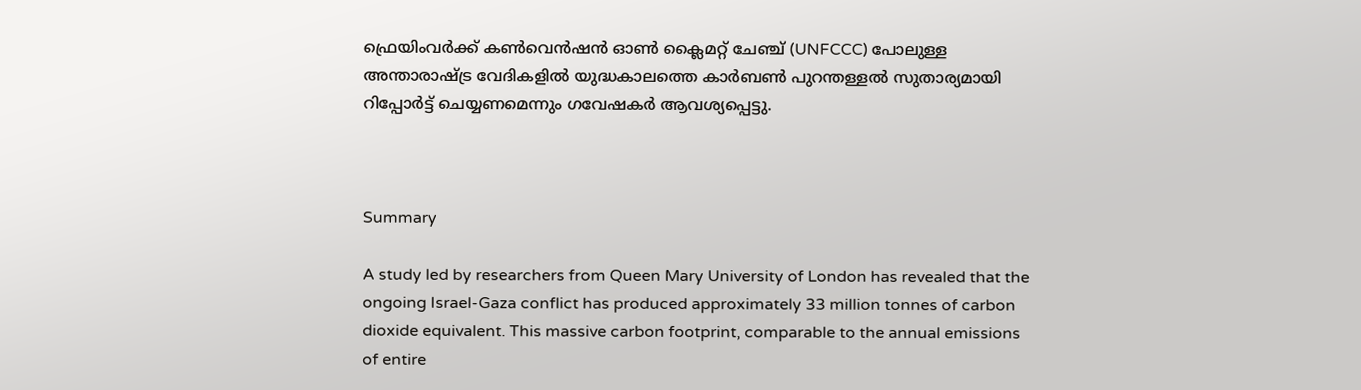ഫ്രെയിംവർക്ക് കൺവെൻഷൻ ഓൺ ക്ലൈമറ്റ് ചേഞ്ച് (UNFCCC) പോലുള്ള അന്താരാഷ്ട്ര വേദികളിൽ യുദ്ധകാലത്തെ കാർബൺ പുറന്തള്ളൽ സുതാര്യമായി റിപ്പോർട്ട് ചെയ്യണമെന്നും ഗവേഷകർ ആവശ്യപ്പെട്ടു.



Summary

A study led by researchers from Queen Mary University of London has revealed that the ongoing Israel-Gaza conflict has produced approximately 33 million tonnes of carbon dioxide equivalent. This massive carbon footprint, comparable to the annual emissions of entire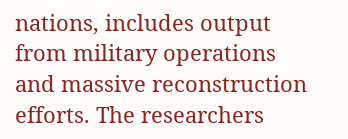nations, includes output from military operations and massive reconstruction efforts. The researchers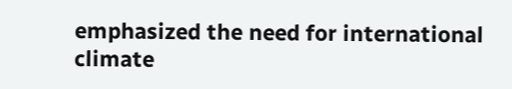emphasized the need for international climate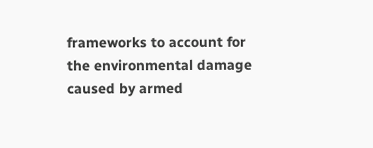frameworks to account for the environmental damage caused by armed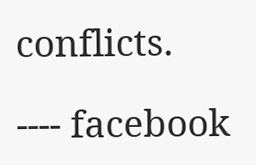conflicts.

---- facebook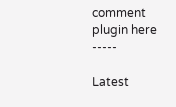comment plugin here -----

Latest